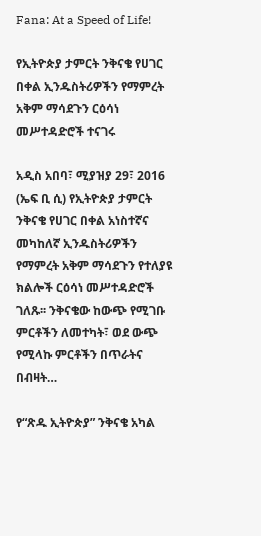Fana: At a Speed of Life!

የኢትዮጵያ ታምርት ንቅናቄ የሀገር በቀል ኢንዱስትሪዎችን የማምረት አቅም ማሳደጉን ርዕሳነ መሥተዳድሮች ተናገሩ

አዲስ አበባ፣ ሚያዝያ 29፣ 2016 (ኤፍ ቢ ሲ) የኢትዮጵያ ታምርት ንቅናቄ የሀገር በቀል አነስተኛና መካከለኛ ኢንዱስትሪዎችን የማምረት አቅም ማሳደጉን የተለያዩ ክልሎች ርዕሳነ መሥተዳድሮች ገለጹ፡፡ ንቅናቄው ከውጭ የሚገቡ ምርቶችን ለመተካት፣ ወደ ውጭ የሚላኩ ምርቶችን በጥራትና በብዛት…

የ“ጽዱ ኢትዮጵያ” ንቅናቄ አካል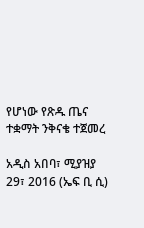የሆነው የጽዱ ጤና ተቋማት ንቅናቄ ተጀመረ

አዲስ አበባ፣ ሚያዝያ 29፣ 2016 (ኤፍ ቢ ሲ)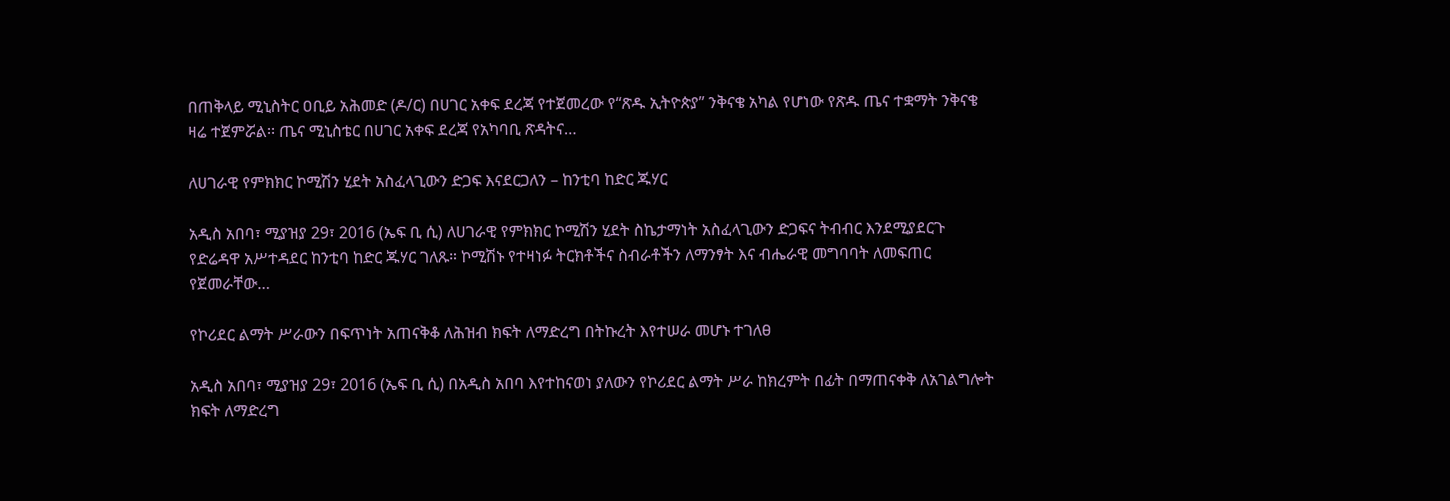በጠቅላይ ሚኒስትር ዐቢይ አሕመድ (ዶ/ር) በሀገር አቀፍ ደረጃ የተጀመረው የ“ጽዱ ኢትዮጵያ” ንቅናቄ አካል የሆነው የጽዱ ጤና ተቋማት ንቅናቄ ዛሬ ተጀምሯል፡፡ ጤና ሚኒስቴር በሀገር አቀፍ ደረጃ የአካባቢ ጽዳትና…

ለሀገራዊ የምክክር ኮሚሽን ሂደት አስፈላጊውን ድጋፍ እናደርጋለን – ከንቲባ ከድር ጁሃር

አዲስ አበባ፣ ሚያዝያ 29፣ 2016 (ኤፍ ቢ ሲ) ለሀገራዊ የምክክር ኮሚሽን ሂደት ስኬታማነት አስፈላጊውን ድጋፍና ትብብር እንደሚያደርጉ የድሬዳዋ አሥተዳደር ከንቲባ ከድር ጁሃር ገለጹ። ኮሚሽኑ የተዛነፉ ትርክቶችና ስብራቶችን ለማንፃት እና ብሔራዊ መግባባት ለመፍጠር የጀመራቸው…

የኮሪደር ልማት ሥራውን በፍጥነት አጠናቅቆ ለሕዝብ ክፍት ለማድረግ በትኩረት እየተሠራ መሆኑ ተገለፀ

አዲስ አበባ፣ ሚያዝያ 29፣ 2016 (ኤፍ ቢ ሲ) በአዲስ አበባ እየተከናወነ ያለውን የኮሪደር ልማት ሥራ ከክረምት በፊት በማጠናቀቅ ለአገልግሎት ክፍት ለማድረግ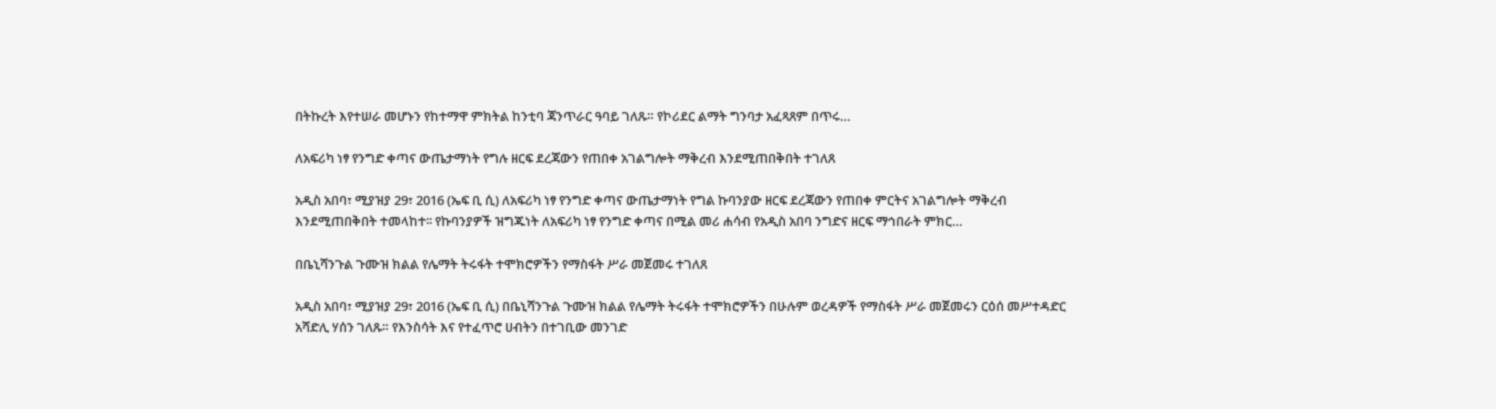በትኩረት እየተሠራ መሆኑን የከተማዋ ምክትል ከንቲባ ጃንጥራር ዓባይ ገለጹ። የኮሪደር ልማት ግንባታ አፈጻጸም በጥሩ…

ለአፍሪካ ነፃ የንግድ ቀጣና ውጤታማነት የግሉ ዘርፍ ደረጃውን የጠበቀ አገልግሎት ማቅረብ እንደሚጠበቅበት ተገለጸ

አዲስ አበባ፣ ሚያዝያ 29፣ 2016 (ኤፍ ቢ ሲ) ለአፍሪካ ነፃ የንግድ ቀጣና ውጤታማነት የግል ኩባንያው ዘርፍ ደረጃውን የጠበቀ ምርትና አገልግሎት ማቅረብ እንደሚጠበቅበት ተመላከተ፡፡ የኩባንያዎች ዝግጁነት ለአፍሪካ ነፃ የንግድ ቀጣና በሚል መሪ ሐሳብ የአዲስ አበባ ንግድና ዘርፍ ማኅበራት ምክር…

በቤኒሻንጉል ጉሙዝ ክልል የሌማት ትሩፋት ተሞክሮዎችን የማስፋት ሥራ መጀመሩ ተገለጸ

አዲስ አበባ፣ ሚያዝያ 29፣ 2016 (ኤፍ ቢ ሲ) በቤኒሻንጉል ጉሙዝ ክልል የሌማት ትሩፋት ተሞክሮዎችን በሁሉም ወረዳዎች የማስፋት ሥራ መጀመሩን ርዕሰ መሥተዳድር አሻድሊ ሃሰን ገለጹ። የእንስሳት እና የተፈጥሮ ሀብትን በተገቢው መንገድ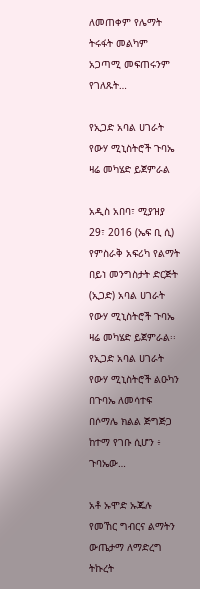ለመጠቀም የሌማት ትሩፋት መልካም አጋጣሚ መፍጠሩንም የገለጹት…

የኢጋድ አባል ሀገራት የውሃ ሚኒስትሮች ጉባኤ ዛሬ መካሄድ ይጀምራል

አዲስ አበባ፣ ሚያዝያ 29፣ 2016 (ኤፍ ቢ ሲ) የምስራቅ አፍሪካ የልማት በይነ መንግስታት ድርጅት (ኢጋድ) አባል ሀገራት የውሃ ሚኒስትሮች ጉባኤ ዛሬ መካሄድ ይጀምራል፡፡ የኢጋድ አባል ሀገራት የውሃ ሚኒስትሮች ልዑካን በጉባኤ ለመሳተፍ በሶማሌ ክልል ጅግጅጋ ከተማ የገቡ ሲሆን ፥ ጉባኤው…

አቶ ኡሞድ ኡጁሉ የመኸር ግብርና ልማትን ውጤታማ ለማድረግ ትኩረት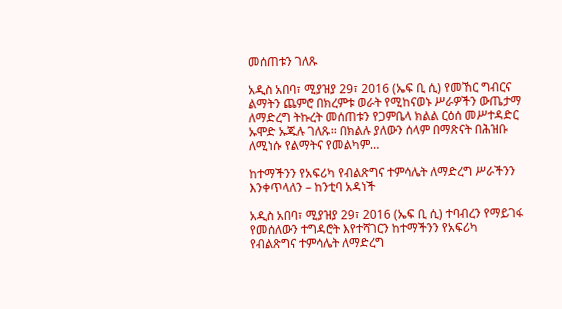መሰጠቱን ገለጹ

አዲስ አበባ፣ ሚያዝያ 29፣ 2016 (ኤፍ ቢ ሲ) የመኸር ግብርና ልማትን ጨምሮ በክረምቱ ወራት የሚከናወኑ ሥራዎችን ውጤታማ ለማድረግ ትኩረት መሰጠቱን የጋምቤላ ክልል ርዕሰ መሥተዳድር ኡሞድ ኡጁሉ ገለጹ፡፡ በክልሉ ያለውን ሰላም በማጽናት በሕዝቡ ለሚነሱ የልማትና የመልካም…

ከተማችንን የአፍሪካ የብልጽግና ተምሳሌት ለማድረግ ሥራችንን እንቀጥላለን – ከንቲባ አዳነች

አዲስ አበባ፣ ሚያዝያ 29፣ 2016 (ኤፍ ቢ ሲ) ተባብረን የማይገፋ የመሰለውን ተግዳሮት እየተሻገርን ከተማችንን የአፍሪካ የብልጽግና ተምሳሌት ለማድረግ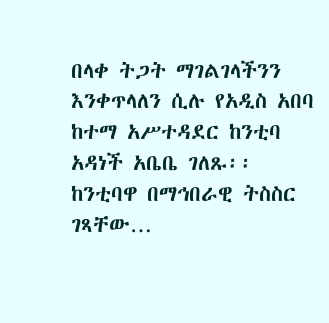በላቀ ትጋት ማገልገላችንን እንቀጥላለን ሲሉ የአዲስ አበባ ከተማ አሥተዳደር ከንቲባ አዳነች አቤቤ ገለጹ፡፡ ከንቲባዋ በማኅበራዊ ትስስር ገጻቸው…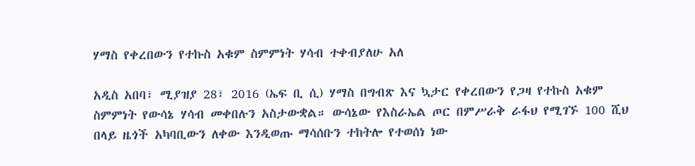ሃማስ የቀረበውን የተኩስ አቁም ስምምነት ሃሳብ ተቀብያለሁ አለ

አዲስ አበባ፣ ሚያዝያ 28፣ 2016 (ኤፍ ቢ ሲ) ሃማስ በግብጽ እና ኳታር የቀረበውን የጋዛ የተኩስ አቁም ስምምነት የውሳኔ ሃሳብ መቀበሉን አስታውቋል። ውሳኔው የእስራኤል ጦር በምሥራቅ ራፋህ የሚገኙ 100 ሺህ በላይ ዜጎች አካባቢውን ለቀው እንዲወጡ ማሳሰቡን ተከትሎ የተወሰነ ነው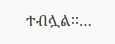ተብሏል፡፡…